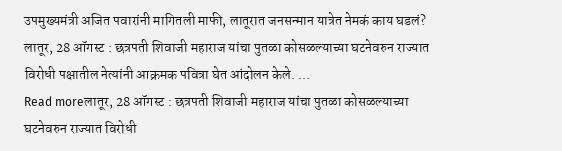उपमुख्यमंत्री अजित पवारांनी मागितली माफी, लातूरात जनसन्मान यात्रेत नेमकं काय घडलं?
लातूर, 28 ऑगस्ट : छत्रपती शिवाजी महाराज यांचा पुतळा कोसळल्याच्या घटनेवरुन राज्यात विरोधी पक्षातील नेत्यांनी आक्रमक पवित्रा घेत आंदोलन केले. ...
Read moreलातूर, 28 ऑगस्ट : छत्रपती शिवाजी महाराज यांचा पुतळा कोसळल्याच्या घटनेवरुन राज्यात विरोधी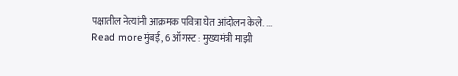पक्षातील नेत्यांनी आक्रमक पवित्रा घेत आंदोलन केले. ...
Read moreमुंबई, 6 ऑगस्ट : मुख्यमंत्री माझी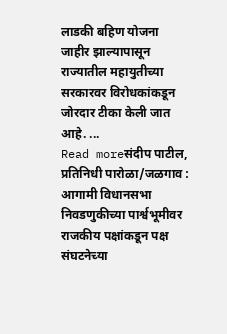लाडकी बहिण योजना जाहीर झाल्यापासून राज्यातील महायुतीच्या सरकारवर विरोधकांकडून जोरदार टीका केली जात आहे. ...
Read moreसंदीप पाटील, प्रतिनिधी पारोळा/जळगाव : आगामी विधानसभा निवडणुकीच्या पार्श्वभूमीवर राजकीय पक्षांकडून पक्ष संघटनेच्या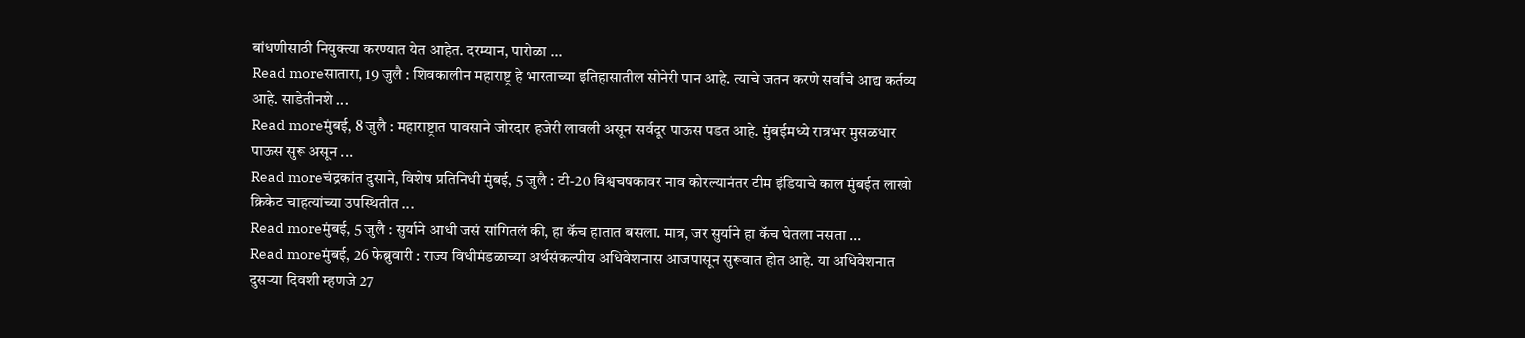बांधणीसाठी नियुक्त्या करण्यात येत आहेत. दरम्यान, पारोळा ...
Read moreसातारा, 19 जुलै : शिवकालीन महाराष्ट्र हे भारताच्या इतिहासातील सोनेरी पान आहे. त्याचे जतन करणे सर्वांचे आद्य कर्तव्य आहे. साडेतीनशे ...
Read moreमुंबई, 8 जुलै : महाराष्ट्रात पावसाने जोरदार हजेरी लावली असून सर्वदूर पाऊस पडत आहे. मुंबईमध्ये रात्रभर मुसळधार पाऊस सुरू असून ...
Read moreचंद्रकांत दुसाने, विशेष प्रतिनिधी मुंबई, 5 जुलै : टी-20 विश्वचषकावर नाव कोरल्यानंतर टीम इंडियाचे काल मुंबईत लाखो क्रिकेट चाहत्यांच्या उपस्थितीत ...
Read moreमुंबई, 5 जुलै : सुर्याने आधी जसं सांगितलं की, हा कॅच हातात बसला. मात्र, जर सुर्याने हा कॅच घेतला नसता ...
Read moreमुंबई, 26 फेब्रुवारी : राज्य विधीमंडळाच्या अर्थसंकल्पीय अधिवेशनास आजपासून सुरूवात होत आहे. या अधिवेशनात दुसऱ्या दिवशी म्हणजे 27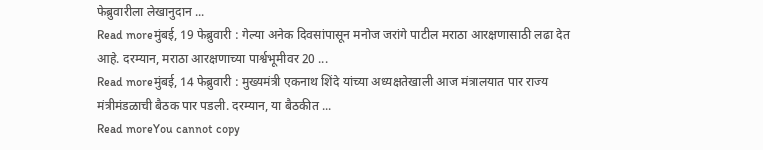फेब्रुवारीला लेखानुदान ...
Read moreमुंबई, 19 फेब्रुवारी : गेल्या अनेक दिवसांपासून मनोज जरांगे पाटील मराठा आरक्षणासाठी लढा देत आहे. दरम्यान, मराठा आरक्षणाच्या पार्श्वभूमीवर 20 ...
Read moreमुंबई, 14 फेब्रुवारी : मुख्यमंत्री एकनाथ शिंदे यांच्या अध्यक्षतेखाली आज मंत्रालयात पार राज्य मंत्रीमंडळाची बैठक पार पडली. दरम्यान, या बैठकीत ...
Read moreYou cannot copy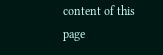content of this page